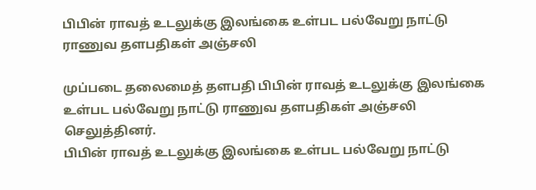பிபின் ராவத் உடலுக்கு இலங்கை உள்பட பல்வேறு நாட்டு ராணுவ தளபதிகள் அஞ்சலி

முப்படை தலைமைத் தளபதி பிபின் ராவத் உடலுக்கு இலங்கை உள்பட பல்வேறு நாட்டு ராணுவ தளபதிகள் அஞ்சலி செலுத்தினர்.
பிபின் ராவத் உடலுக்கு இலங்கை உள்பட பல்வேறு நாட்டு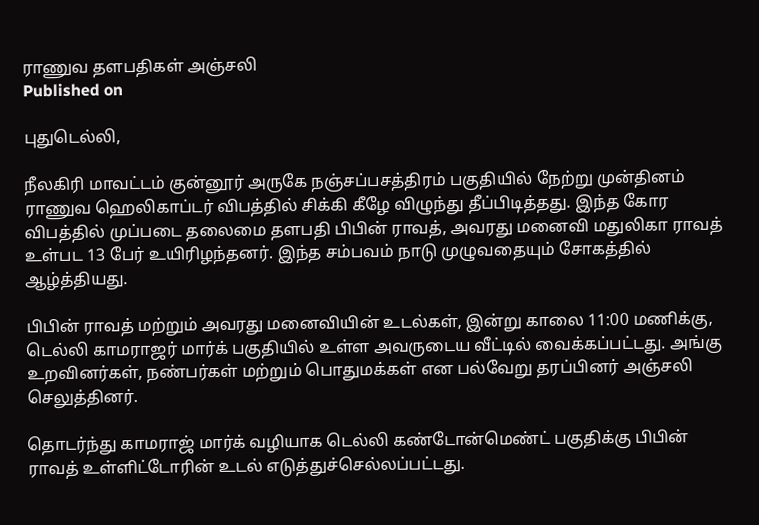ராணுவ தளபதிகள் அஞ்சலி
Published on

புதுடெல்லி,

நீலகிரி மாவட்டம் குன்னூர் அருகே நஞ்சப்பசத்திரம் பகுதியில் நேற்று முன்தினம் ராணுவ ஹெலிகாப்டர் விபத்தில் சிக்கி கீழே விழுந்து தீப்பிடித்தது. இந்த கோர விபத்தில் முப்படை தலைமை தளபதி பிபின் ராவத், அவரது மனைவி மதுலிகா ராவத் உள்பட 13 பேர் உயிரிழந்தனர். இந்த சம்பவம் நாடு முழுவதையும் சோகத்தில் ஆழ்த்தியது.

பிபின் ராவத் மற்றும் அவரது மனைவியின் உடல்கள், இன்று காலை 11:00 மணிக்கு, டெல்லி காமராஜர் மார்க் பகுதியில் உள்ள அவருடைய வீட்டில் வைக்கப்பட்டது. அங்கு உறவினர்கள், நண்பர்கள் மற்றும் பொதுமக்கள் என பல்வேறு தரப்பினர் அஞ்சலி செலுத்தினர்.

தொடர்ந்து காமராஜ் மார்க் வழியாக டெல்லி கண்டோன்மெண்ட் பகுதிக்கு பிபின் ராவத் உள்ளிட்டோரின் உடல் எடுத்துச்செல்லப்பட்டது.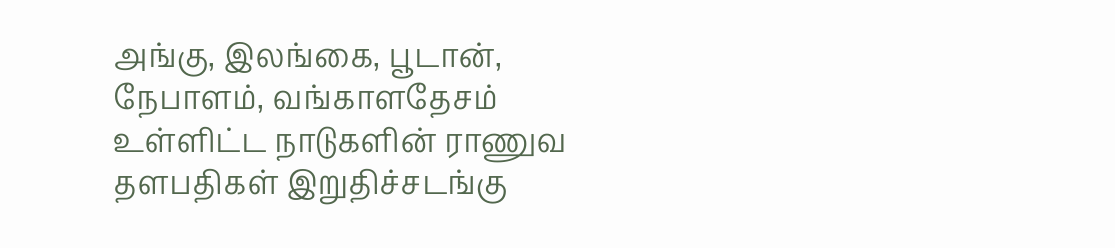அங்கு, இலங்கை, பூடான், நேபாளம், வங்காளதேசம் உள்ளிட்ட நாடுகளின் ராணுவ தளபதிகள் இறுதிச்சடங்கு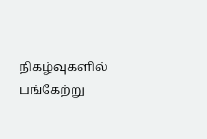நிகழ்வுகளில் பங்கேற்று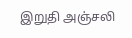இறுதி அஞ்சலி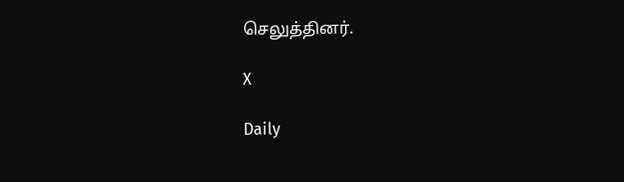செலுத்தினர்.

X

Daily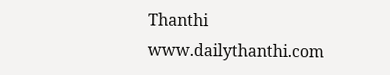Thanthi
www.dailythanthi.com